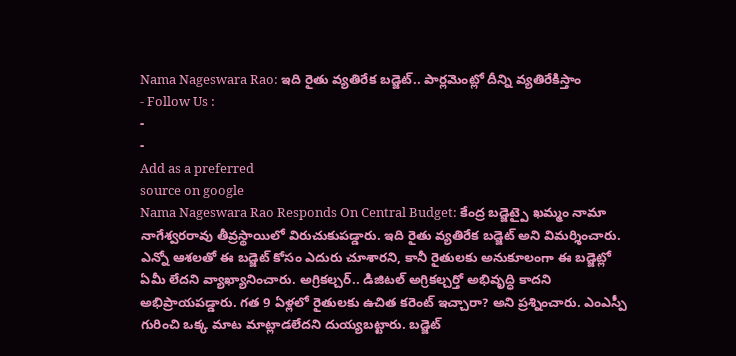Nama Nageswara Rao: ఇది రైతు వ్యతిరేక బడ్జెట్.. పార్లమెంట్లో దీన్ని వ్యతిరేకిస్తాం
- Follow Us :
-
-
Add as a preferred
source on google
Nama Nageswara Rao Responds On Central Budget: కేంద్ర బడ్జెట్పై ఖమ్మం నామా నాగేశ్వరరావు తీవ్రస్థాయిలో విరుచుకుపడ్డారు. ఇది రైతు వ్యతిరేక బడ్జెట్ అని విమర్శించారు. ఎన్నో ఆశలతో ఈ బడ్జెట్ కోసం ఎదురు చూశారని, కానీ రైతులకు అనుకూలంగా ఈ బడ్జెట్లో ఏమీ లేదని వ్యాఖ్యానించారు. అగ్రికల్చర్.. డిజిటల్ అగ్రికల్చర్తో అభివృద్ధి కాదని అభిప్రాయపడ్డారు. గత 9 ఏళ్లలో రైతులకు ఉచిత కరెంట్ ఇచ్చారా? అని ప్రశ్నించారు. ఎంఎస్పీ గురించి ఒక్క మాట మాట్లాడలేదని దుయ్యబట్టారు. బడ్జెట్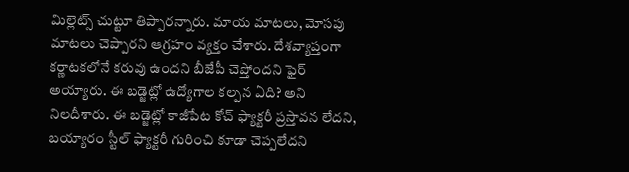మిల్లెట్స్ చుట్టూ తిప్పారన్నారు. మాయ మాటలు, మోసపు మాటలు చెప్పారని ఆగ్రహం వ్యక్తం చేశారు. దేశవ్యాప్తంగా కర్ణాటకలోనే కరువు ఉందని బీజేపీ చెప్తోందని ఫైర్ అయ్యారు. ఈ బడ్జెట్లో ఉద్యోగాల కల్పన ఏది? అని నిలదీశారు. ఈ బడ్జెట్లో కాజీపేట కోచ్ ఫ్యాక్టరీ ప్రస్తావన లేదని, బయ్యారం స్టీల్ ఫ్యాక్టరీ గురించి కూడా చెప్పలేదని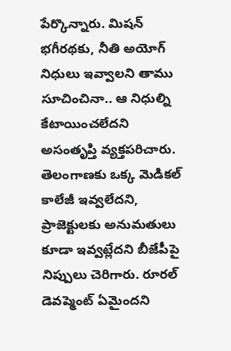పేర్కొన్నారు. మిషన్ భగీరథకు, నీతి అయోగ్ నిధులు ఇవ్వాలని తాము సూచించినా.. ఆ నిధుల్ని కేటాయించలేదని అసంతృప్తి వ్యక్తపరిచారు. తెలంగాణకు ఒక్క మెడికల్ కాలేజీ ఇవ్వలేదని, ప్రాజెక్టులకు అనుమతులు కూడా ఇవ్వట్లేదని బీజేపీపై నిప్పులు చెరిగారు. రూరల్ డెవప్మెంట్ ఏమైందని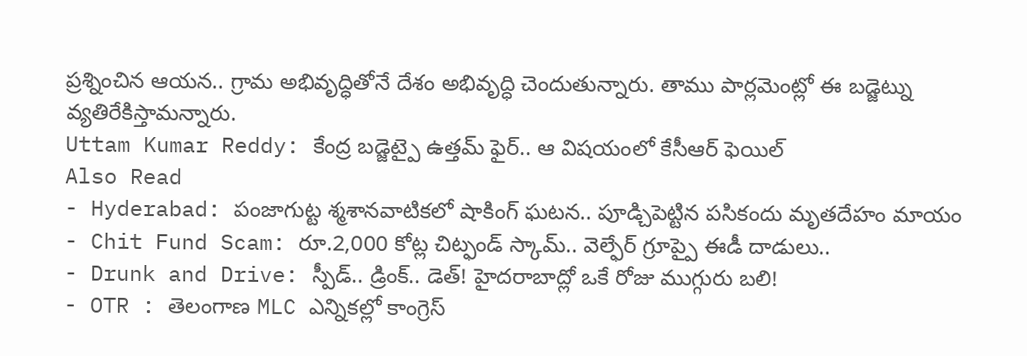ప్రశ్నించిన ఆయన.. గ్రామ అభివృద్ధితోనే దేశం అభివృద్ధి చెందుతున్నారు. తాము పార్లమెంట్లో ఈ బడ్జెట్ను వ్యతిరేకిస్తామన్నారు.
Uttam Kumar Reddy: కేంద్ర బడ్జెట్పై ఉత్తమ్ ఫైర్.. ఆ విషయంలో కేసీఆర్ ఫెయిల్
Also Read
- Hyderabad: పంజాగుట్ట శ్మశానవాటికలో షాకింగ్ ఘటన.. పూడ్చిపెట్టిన పసికందు మృతదేహం మాయం
- Chit Fund Scam: రూ.2,000 కోట్ల చిట్ఫండ్ స్కామ్.. వెల్ఫేర్ గ్రూప్పై ఈడీ దాడులు..
- Drunk and Drive: స్పీడ్.. డ్రింక్.. డెత్! హైదరాబాద్లో ఒకే రోజు ముగ్గురు బలి!
- OTR : తెలంగాణ MLC ఎన్నికల్లో కాంగ్రెస్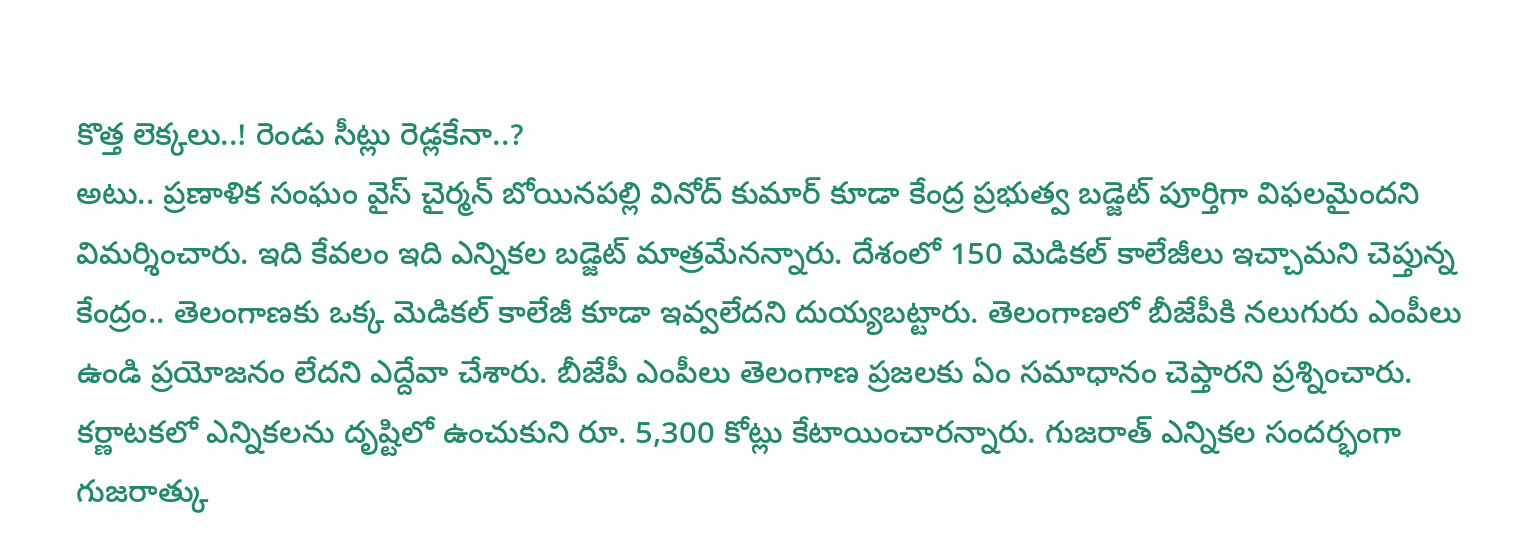కొత్త లెక్కలు..! రెండు సీట్లు రెడ్లకేనా..?
అటు.. ప్రణాళిక సంఘం వైస్ చైర్మన్ బోయినపల్లి వినోద్ కుమార్ కూడా కేంద్ర ప్రభుత్వ బడ్జెట్ పూర్తిగా విఫలమైందని విమర్శించారు. ఇది కేవలం ఇది ఎన్నికల బడ్జెట్ మాత్రమేనన్నారు. దేశంలో 150 మెడికల్ కాలేజీలు ఇచ్చామని చెప్తున్న కేంద్రం.. తెలంగాణకు ఒక్క మెడికల్ కాలేజీ కూడా ఇవ్వలేదని దుయ్యబట్టారు. తెలంగాణలో బీజేపీకి నలుగురు ఎంపీలు ఉండి ప్రయోజనం లేదని ఎద్దేవా చేశారు. బీజేపీ ఎంపీలు తెలంగాణ ప్రజలకు ఏం సమాధానం చెప్తారని ప్రశ్నించారు. కర్ణాటకలో ఎన్నికలను దృష్టిలో ఉంచుకుని రూ. 5,300 కోట్లు కేటాయించారన్నారు. గుజరాత్ ఎన్నికల సందర్భంగా గుజరాత్కు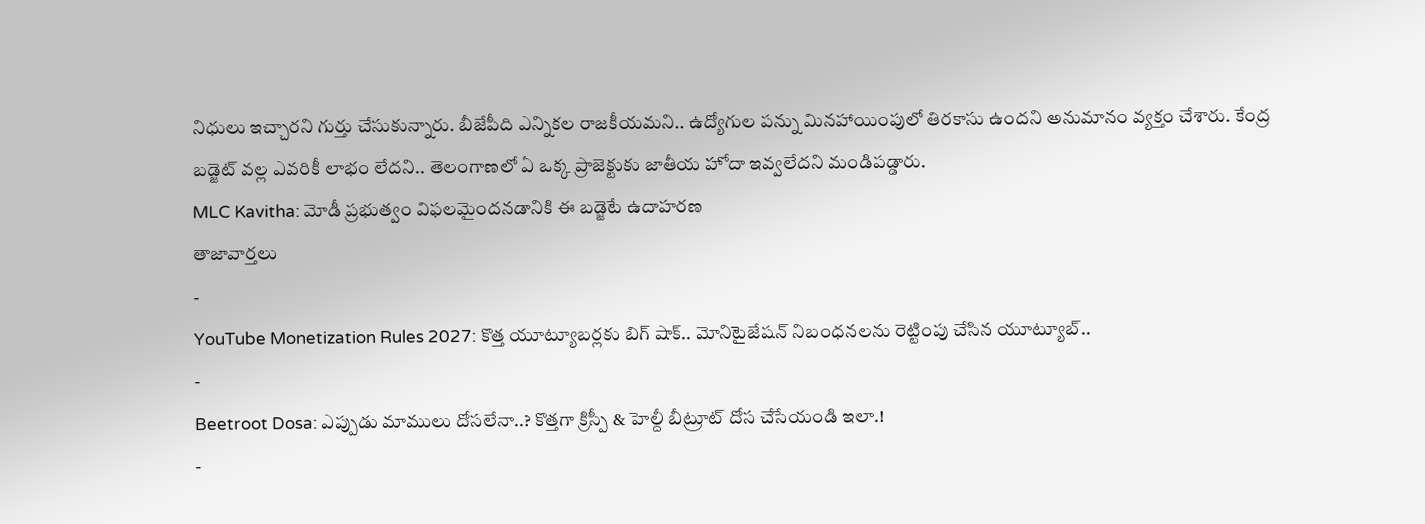నిధులు ఇచ్చారని గుర్తు చేసుకున్నారు. బీజేపీది ఎన్నికల రాజకీయమని.. ఉద్యోగుల పన్ను మినహాయింపులో తిరకాసు ఉందని అనుమానం వ్యక్తం చేశారు. కేంద్ర బడ్జెట్ వల్ల ఎవరికీ లాభం లేదని.. తెలంగాణలో ఏ ఒక్క ప్రాజెక్టుకు జాతీయ హోదా ఇవ్వలేదని మండిపడ్డారు.
MLC Kavitha: మోడీ ప్రభుత్వం విఫలమైందనడానికి ఈ బడ్జెటే ఉదాహరణ
తాజావార్తలు
-
YouTube Monetization Rules 2027: కొత్త యూట్యూబర్లకు బిగ్ షాక్.. మోనిటైజేషన్ నిబంధనలను రెట్టింపు చేసిన యూట్యూబ్..
-
Beetroot Dosa: ఎప్పుడు మాములు దోసలేనా..? కొత్తగా క్రిస్పీ & హెల్దీ బీట్రూట్ దోస చేసేయండి ఇలా.!
-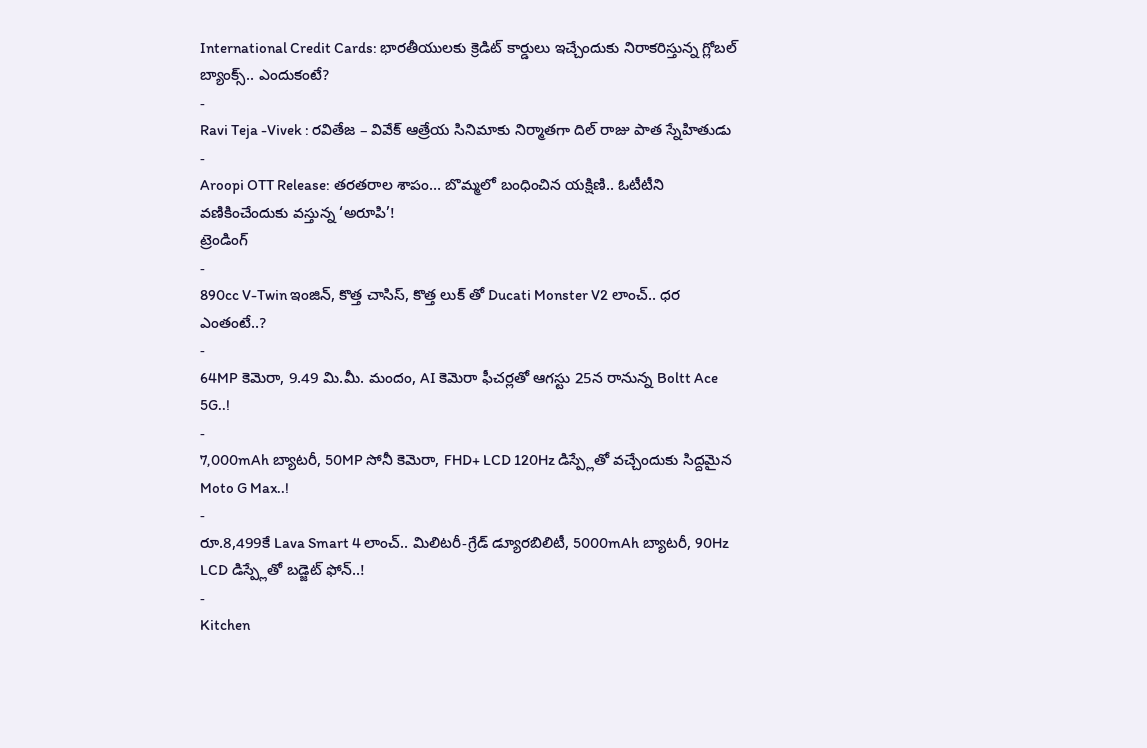International Credit Cards: భారతీయులకు క్రెడిట్ కార్డులు ఇచ్చేందుకు నిరాకరిస్తున్న గ్లోబల్ బ్యాంక్స్.. ఎందుకంటే?
-
Ravi Teja -Vivek : రవితేజ – వివేక్ ఆత్రేయ సినిమాకు నిర్మాతగా దిల్ రాజు పాత స్నేహితుడు
-
Aroopi OTT Release: తరతరాల శాపం… బొమ్మలో బంధించిన యక్షిణి.. ఓటీటీని వణికించేందుకు వస్తున్న ‘అరూపి’!
ట్రెండింగ్
-
890cc V-Twin ఇంజిన్, కొత్త చాసిస్, కొత్త లుక్ తో Ducati Monster V2 లాంచ్.. ధర ఎంతంటే..?
-
64MP కెమెరా, 9.49 మి.మీ. మందం, AI కెమెరా ఫీచర్లతో ఆగస్టు 25న రానున్న Boltt Ace 5G..!
-
7,000mAh బ్యాటరీ, 50MP సోనీ కెమెరా, FHD+ LCD 120Hz డిస్ప్లేతో వచ్చేందుకు సిద్దమైన Moto G Max..!
-
రూ.8,499కే Lava Smart 4 లాంచ్.. మిలిటరీ-గ్రేడ్ డ్యూరబిలిటీ, 5000mAh బ్యాటరీ, 90Hz LCD డిస్ప్లేతో బడ్జెట్ ఫోన్..!
-
Kitchen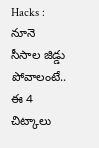Hacks : నూనె సీసాల జిడ్డు పోవాలంటే.. ఈ 4 చిట్కాలు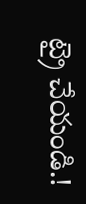ట్రై చేయండి.!